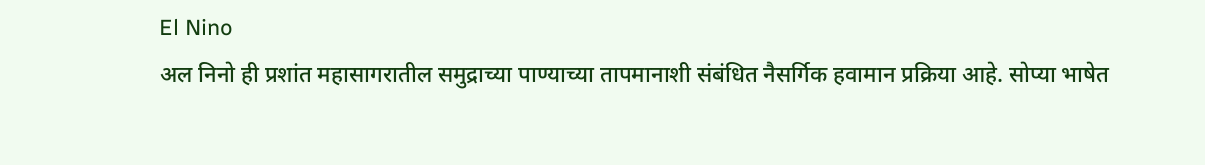El Nino
अल निनो ही प्रशांत महासागरातील समुद्राच्या पाण्याच्या तापमानाशी संबंधित नैसर्गिक हवामान प्रक्रिया आहे. सोप्या भाषेत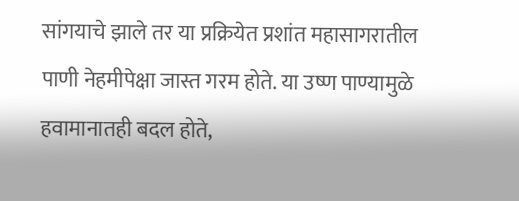सांगयाचे झाले तर या प्रक्रियेत प्रशांत महासागरातील पाणी नेहमीपेक्षा जास्त गरम होते. या उष्ण पाण्यामुळे हवामानातही बदल होते,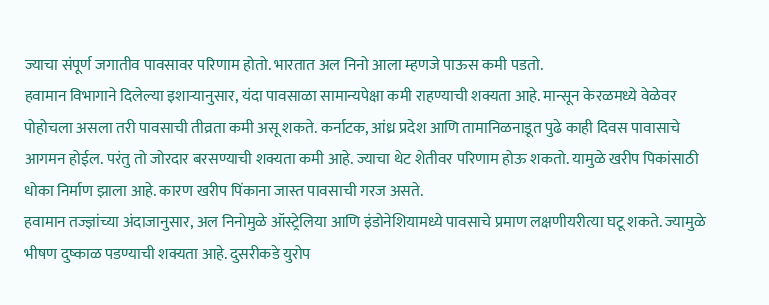ज्याचा संपूर्ण जगातीव पावसावर परिणाम होतो. भारतात अल निनो आला म्हणजे पाऊस कमी पडतो.
हवामान विभागाने दिलेल्या इशाऱ्यानुसार, यंदा पावसाळा सामान्यपेक्षा कमी राहण्याची शक्यता आहे. मान्सून केरळमध्ये वेळेवर पोहोचला असला तरी पावसाची तीव्रता कमी असू शकते. कर्नाटक, आंध्र प्रदेश आणि तामानिळनाडूत पुढे काही दिवस पावासाचे आगमन होईल. परंतु तो जोरदार बरसण्याची शक्यता कमी आहे. ज्याचा थेट शेतीवर परिणाम होऊ शकतो. यामुळे खरीप पिकांसाठी धोका निर्माण झाला आहे. कारण खरीप पिंकाना जास्त पावसाची गरज असते.
हवामान तज्ज्ञांच्या अंदाजानुसार, अल निनोमुळे ऑस्ट्रेलिया आणि इंडोनेशियामध्ये पावसाचे प्रमाण लक्षणीयरीत्या घटू शकते. ज्यामुळे भीषण दुष्काळ पडण्याची शक्यता आहे. दुसरीकडे युरोप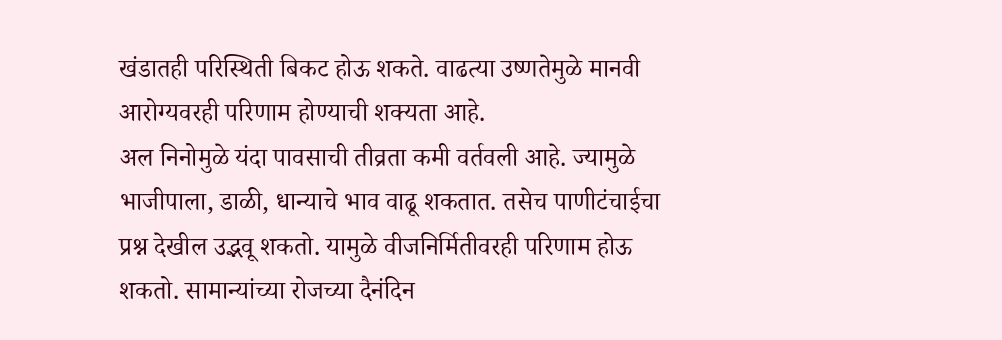खंडातही परिस्थिती बिकट होऊ शकते. वाढत्या उष्णतेमुळे मानवी आरोग्यवरही परिणाम होण्याची शक्यता आहे.
अल निनोमुळे यंदा पावसाची तीव्रता कमी वर्तवली आहे. ज्यामुळे भाजीपाला, डाळी, धान्याचे भाव वाढू शकतात. तसेच पाणीटंचाईचा प्रश्न देखील उद्भवू शकतो. यामुळे वीजनिर्मितीवरही परिणाम होऊ शकतो. सामान्यांच्या रोजच्या दैनंदिन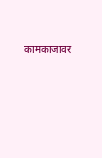कामकाजावर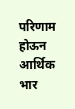परिणाम होऊन आर्थिक भार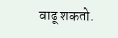वाढू शकतो.